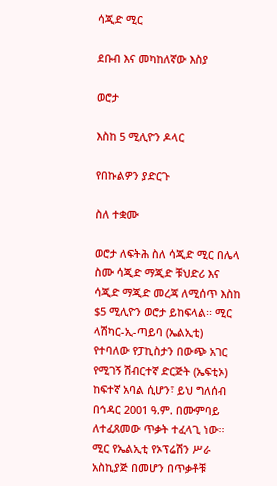ሳጂድ ሚር

ደቡብ እና መካከለኛው እስያ

ወሮታ

እስከ 5 ሚሊዮን ዶላር

የበኩልዎን ያድርጉ

ስለ ተቋሙ

ወሮታ ለፍትሕ ስለ ሳጂድ ሚር በሌላ ስሙ ሳጂድ ማጂድ ቹህድሪ እና ሳጂድ ማጂድ መረጃ ለሚሰጥ እስከ $5 ሚሊዮን ወሮታ ይከፍላል፡፡ ሚር ላሽካር-ኢ-ጣይባ (ኤልኢቲ) የተባለው የፓኪስታን በውጭ አገር የሚገኝ ሽብርተኛ ድርጅት (ኤፍቲኦ) ከፍተኛ አባል ሲሆን፣ ይህ ግለሰብ በኅዳር 2001 ዓ.ም. በሙምባይ ለተፈጸመው ጥቃት ተፈላጊ ነው፡፡ ሚር የኤልኢቲ የኦፕሬሽን ሥራ አስኪያጅ በመሆን በጥቃቶቹ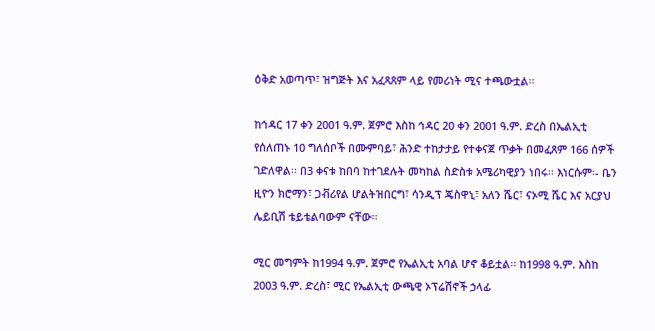ዕቅድ አወጣጥ፣ ዝግጅት እና አፈጻጸም ላይ የመሪነት ሚና ተጫውቷል፡፡

ከኅዳር 17 ቀን 2001 ዓ.ም. ጀምሮ እስከ ኅዳር 20 ቀን 2001 ዓ.ም. ድረስ በኤልኢቲ የሰለጠኑ 10 ግለሰቦች በሙምባይ፣ ሕንድ ተከታታይ የተቀናጀ ጥቃት በመፈጸም 166 ሰዎች ገድለዋል፡፡ በ3 ቀናቱ ከበባ ከተገደሉት መካከል ስድስቱ አሜሪካዊያን ነበሩ፡፡ እነርሱም፡- ቤን ዚዮን ክሮማን፣ ጋቭሪየል ሆልትዝበርግ፣ ሳንዲፕ ጄስዋኒ፣ አለን ሼር፣ ናኦሚ ሼር እና አርያህ ሌይቢሽ ቴይቴልባውም ናቸው፡፡

ሚር መግምት ከ1994 ዓ.ም. ጀምሮ የኤልኢቲ አባል ሆኖ ቆይቷል፡፡ ከ1998 ዓ.ም. እስከ 2003 ዓ.ም. ድረስ፣ ሚር የኤልኢቲ ውጫዊ ኦፕሬሽኖች ኃላፊ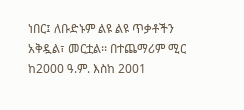ነበር፤ ለቡድኑም ልዩ ልዩ ጥቃቶችን አቅዷል፣ መርቷል፡፡ በተጨማሪም ሚር ከ2000 ዓ.ም. እስከ 2001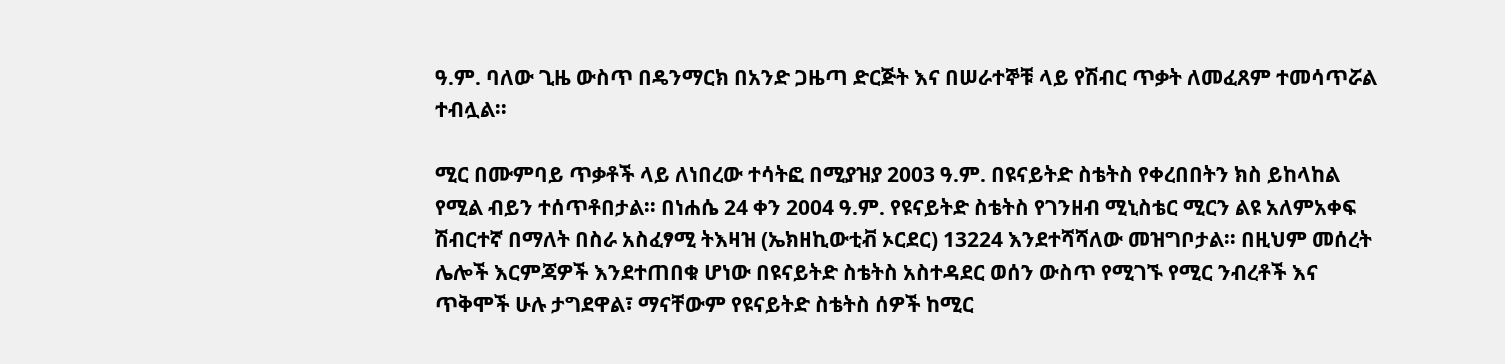ዓ.ም. ባለው ጊዜ ውስጥ በዴንማርክ በአንድ ጋዜጣ ድርጅት እና በሠራተኞቹ ላይ የሽብር ጥቃት ለመፈጸም ተመሳጥሯል ተብሏል፡፡

ሚር በሙምባይ ጥቃቶች ላይ ለነበረው ተሳትፎ በሚያዝያ 2003 ዓ.ም. በዩናይትድ ስቴትስ የቀረበበትን ክስ ይከላከል የሚል ብይን ተሰጥቶበታል፡፡ በነሐሴ 24 ቀን 2004 ዓ.ም. የዩናይትድ ስቴትስ የገንዘብ ሚኒስቴር ሚርን ልዩ አለምአቀፍ ሽብርተኛ በማለት በስራ አስፈፃሚ ትእዛዝ (ኤክዘኪውቲቭ ኦርደር) 13224 እንደተሻሻለው መዝግቦታል፡፡ በዚህም መሰረት ሌሎች እርምጃዎች እንደተጠበቁ ሆነው በዩናይትድ ስቴትስ አስተዳደር ወሰን ውስጥ የሚገኙ የሚር ንብረቶች እና ጥቅሞች ሁሉ ታግደዋል፣ ማናቸውም የዩናይትድ ስቴትስ ሰዎች ከሚር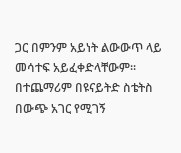ጋር በምንም አይነት ልውውጥ ላይ መሳተፍ አይፈቀድላቸውም፡፡ በተጨማሪም በዩናይትድ ስቴትስ በውጭ አገር የሚገኝ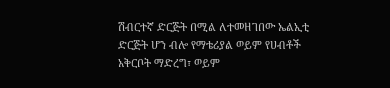ሽብርተኛ ድርጅት በሚል ለተመዘገበው ኤልኢቲ ድርጅት ሆን ብሎ የማቴሪያል ወይም የሀብቶች አቅርቦት ማድረግ፣ ወይም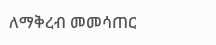ለማቅረብ መመሳጠር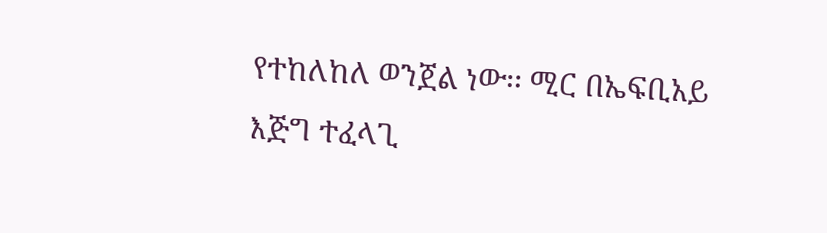የተከለከለ ወንጀል ነው፡፡ ሚር በኤፍቢአይ እጅግ ተፈላጊ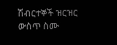ሽብርተኞች ዝርዝር ውስጥ ስሙ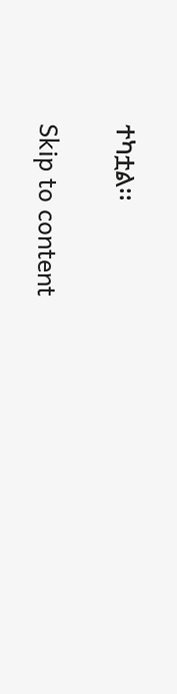ተካቷል፡፡

Skip to content